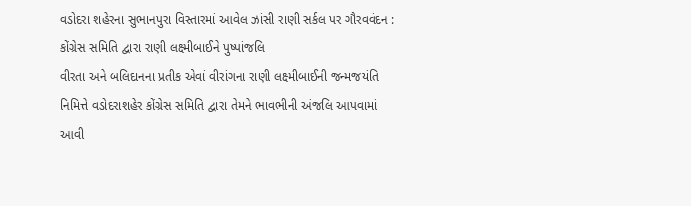વડોદરા શહેરના સુભાનપુરા વિસ્તારમાં આવેલ ઝાંસી રાણી સર્કલ પર ગૌરવવંદન : કોંગ્રેસ સમિતિ દ્વારા રાણી લક્ષ્મીબાઈને પુષ્પાંજલિ
વીરતા અને બલિદાનના પ્રતીક એવાં વીરાંગના રાણી લક્ષ્મીબાઈની જન્મજયંતિ નિમિત્તે વડોદરાશહેર કોંગ્રેસ સમિતિ દ્વારા તેમને ભાવભીની અંજલિ આપવામાં આવી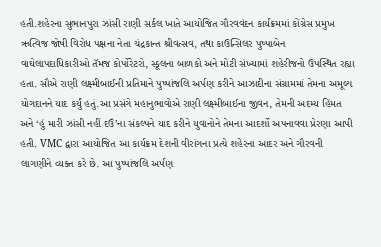હતી.શહેરના સુભાનપુરા ઝાંસી રાણી સર્કલ ખાતે આયોજિત ગૌરવવંદન કાર્યક્રમમાં કોંગ્રેસ પ્રમુખ ઋત્વિજ જોષી વિરોધ પક્ષના નેતા ચંદ્રકાન્ત શ્રીવત્સવ, તથા કાઉન્સિલર પુષ્પાબેન વાઘેલાપદાધિકારીઓ તૅમજ કોર્પોરેટરો, સ્કૂલના બાળકો અને મોટી સંખ્યામાં શહેરીજનો ઉપસ્થિત રહ્યા હતા. સૌએ રાણી લક્ષ્મીબાઈની પ્રતિમાને પુષ્પાંજલિ અર્પણ કરીને આઝાદીના સંગ્રામમાં તેમના અમૂલ્ય યોગદાનને યાદ કર્યું હતું.આ પ્રસંગે મહાનુભાવોએ રાણી લક્ષ્મીબાઈના જીવન, તેમની અદમ્ય હિંમત અને ‘હું મારી ઝાંસી નહીં દઉં’ના સંકલ્પને યાદ કરીને યુવાનોને તેમના આદર્શો અપનાવવા પ્રેરણા આપી હતી. VMC દ્વારા આયોજિત આ કાર્યક્રમ દેશની વીરાંગના પ્રત્યે શહેરના આદર અને ગૌરવની લાગણીને વ્યક્ત કરે છે. આ પુષ્પાંજલિ અર્પણ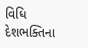વિધિ દેશભક્તિના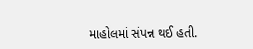માહોલમાં સંપન્ન થઈ હતી.